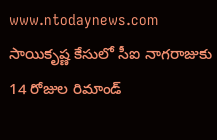www.ntodaynews.com
సాయికృష్ణ కేసులో సీఐ నాగరాజుకు 14 రోజుల రిమాండ్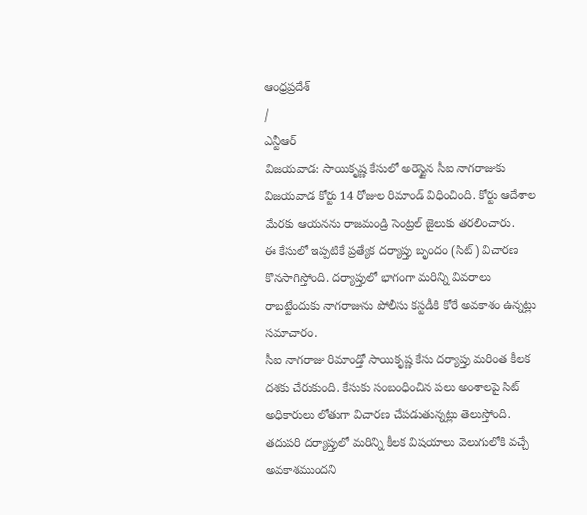ఆంధ్రప్రదేశ్
/
ఎన్టీఆర్
విజయవాడ: సాయికృష్ణ కేసులో అరెస్టైన సీఐ నాగరాజుకు విజయవాడ కోర్టు 14 రోజుల రిమాండ్ విధించింది. కోర్టు ఆదేశాల మేరకు ఆయనను రాజమండ్రి సెంట్రల్ జైలుకు తరలించారు.
ఈ కేసులో ఇప్పటికే ప్రత్యేక దర్యాప్తు బృందం (సిట్) విచారణ కొనసాగిస్తోంది. దర్యాప్తులో భాగంగా మరిన్ని వివరాలు రాబట్టేందుకు నాగరాజును పోలీసు కస్టడీకి కోరే అవకాశం ఉన్నట్లు సమాచారం.
సీఐ నాగరాజు రిమాండ్తో సాయికృష్ణ కేసు దర్యాప్తు మరింత కీలక దశకు చేరుకుంది. కేసుకు సంబంధించిన పలు అంశాలపై సిట్ అధికారులు లోతుగా విచారణ చేపడుతున్నట్లు తెలుస్తోంది. తదుపరి దర్యాప్తులో మరిన్ని కీలక విషయాలు వెలుగులోకి వచ్చే అవకాశముందని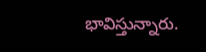భావిస్తున్నారు.